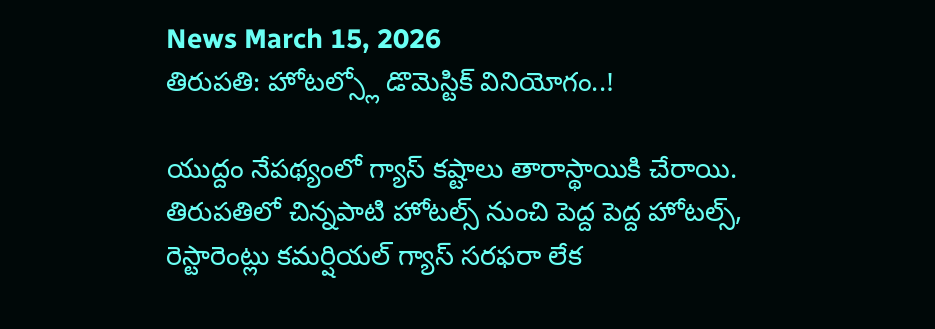News March 15, 2026
తిరుపతి: హోటల్స్లో డొమెస్టిక్ వినియోగం..!

యుద్దం నేపథ్యంలో గ్యాస్ కష్టాలు తారాస్థాయికి చేరాయి. తిరుపతిలో చిన్నపాటి హోటల్స్ నుంచి పెద్ద పెద్ద హోటల్స్, రెస్టారెంట్లు కమర్షియల్ గ్యాస్ సరఫరా లేక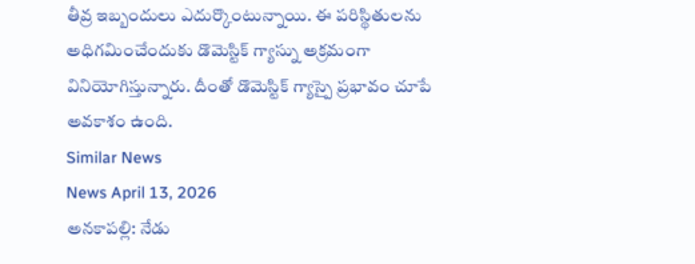తీవ్ర ఇబ్బందులు ఎదుర్కొంటున్నాయి. ఈ పరిస్థితులను అధిగమించేందుకు డొమెస్టిక్ గ్యాస్ను అక్రమంగా వినియోగిస్తున్నారు. దీంతో డొమెస్టిక్ గ్యాస్పై ప్రభావం చూపే అవకాశం ఉంది.
Similar News
News April 13, 2026
అనకాపల్లి: నేడు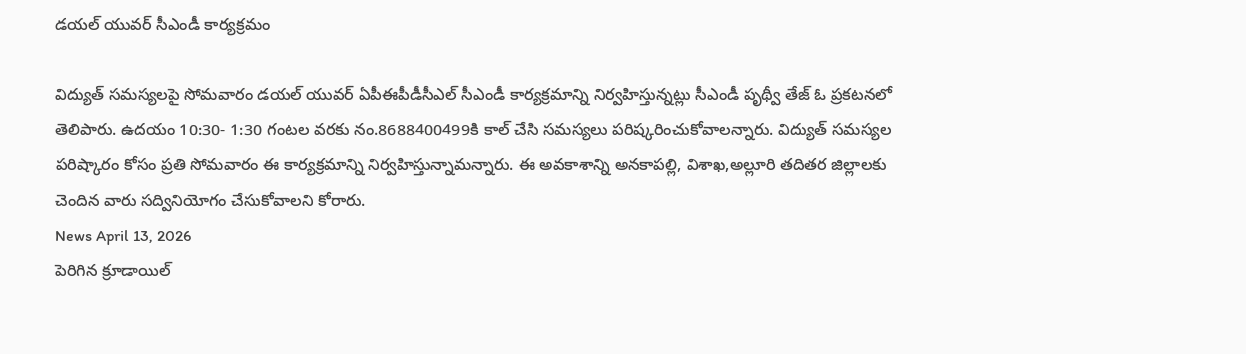డయల్ యువర్ సీఎండీ కార్యక్రమం

విద్యుత్ సమస్యలపై సోమవారం డయల్ యువర్ ఏపీఈపీడీసీఎల్ సీఎండీ కార్యక్రమాన్ని నిర్వహిస్తున్నట్లు సీఎండీ పృథ్వీ తేజ్ ఓ ప్రకటనలో తెలిపారు. ఉదయం 10:30- 1:30 గంటల వరకు నం.8688400499కి కాల్ చేసి సమస్యలు పరిష్కరించుకోవాలన్నారు. విద్యుత్ సమస్యల పరిష్కారం కోసం ప్రతి సోమవారం ఈ కార్యక్రమాన్ని నిర్వహిస్తున్నామన్నారు. ఈ అవకాశాన్ని అనకాపల్లి, విశాఖ,అల్లూరి తదితర జిల్లాలకు చెందిన వారు సద్వినియోగం చేసుకోవాలని కోరారు.
News April 13, 2026
పెరిగిన క్రూడాయిల్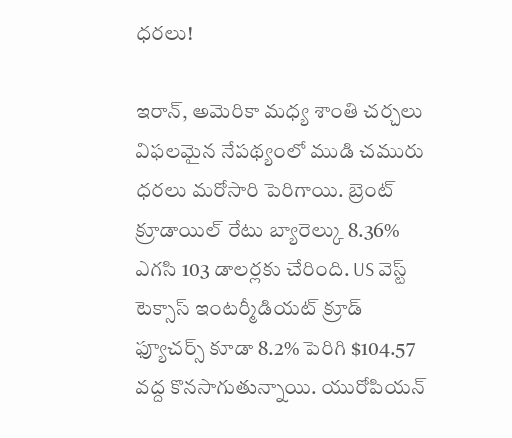ధరలు!

ఇరాన్, అమెరికా మధ్య శాంతి చర్చలు విఫలమైన నేపథ్యంలో ముడి చమురు ధరలు మరోసారి పెరిగాయి. బ్రెంట్ క్రూడాయిల్ రేటు బ్యారెల్కు 8.36% ఎగసి 103 డాలర్లకు చేరింది. US వెస్ట్ టెక్సాస్ ఇంటర్మీడియట్ క్రూడ్ ఫ్యూచర్స్ కూడా 8.2% పెరిగి $104.57 వద్ద కొనసాగుతున్నాయి. యురోపియన్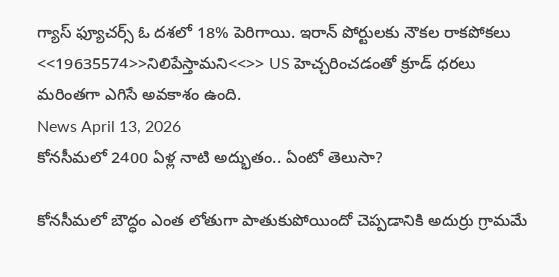గ్యాస్ ఫ్యూచర్స్ ఓ దశలో 18% పెరిగాయి. ఇరాన్ పోర్టులకు నౌకల రాకపోకలు <<19635574>>నిలిపేస్తామని<<>> US హెచ్చరించడంతో క్రూడ్ ధరలు మరింతగా ఎగిసే అవకాశం ఉంది.
News April 13, 2026
కోనసీమలో 2400 ఏళ్ల నాటి అద్భుతం.. ఏంటో తెలుసా?

కోనసీమలో బౌద్ధం ఎంత లోతుగా పాతుకుపోయిందో చెప్పడానికి అదుర్రు గ్రామమే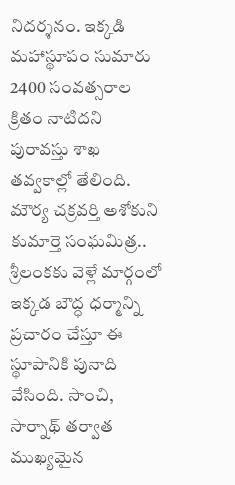నిదర్శనం. ఇక్కడి మహాస్థూపం సుమారు 2400 సంవత్సరాల క్రితం నాటిదని పురావస్తు శాఖ తవ్వకాల్లో తేలింది. మౌర్య చక్రవర్తి అశోకుని కుమార్తె సంఘమిత్ర.. శ్రీలంకకు వెళ్లే మార్గంలో ఇక్కడ బౌద్ధ ధర్మాన్ని ప్రచారం చేస్తూ ఈ స్థూపానికి పునాది వేసింది. సాంచి, సార్నాథ్ తర్వాత ముఖ్యమైన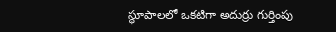స్థూపాలలో ఒకటిగా అదుర్రు గుర్తింపు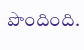పొందింది.